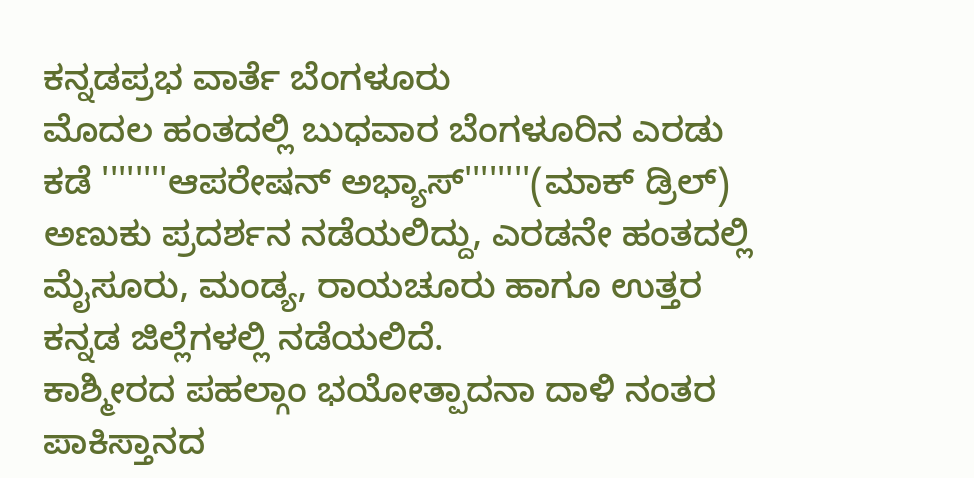ಕನ್ನಡಪ್ರಭ ವಾರ್ತೆ ಬೆಂಗಳೂರು
ಮೊದಲ ಹಂತದಲ್ಲಿ ಬುಧವಾರ ಬೆಂಗಳೂರಿನ ಎರಡು ಕಡೆ ''''''''ಆಪರೇಷನ್ ಅಭ್ಯಾಸ್''''''''(ಮಾಕ್ ಡ್ರಿಲ್) ಅಣುಕು ಪ್ರದರ್ಶನ ನಡೆಯಲಿದ್ದು, ಎರಡನೇ ಹಂತದಲ್ಲಿ ಮೈಸೂರು, ಮಂಡ್ಯ, ರಾಯಚೂರು ಹಾಗೂ ಉತ್ತರ ಕನ್ನಡ ಜಿಲ್ಲೆಗಳಲ್ಲಿ ನಡೆಯಲಿದೆ.
ಕಾಶ್ಮೀರದ ಪಹಲ್ಗಾಂ ಭಯೋತ್ಪಾದನಾ ದಾಳಿ ನಂತರ ಪಾಕಿಸ್ತಾನದ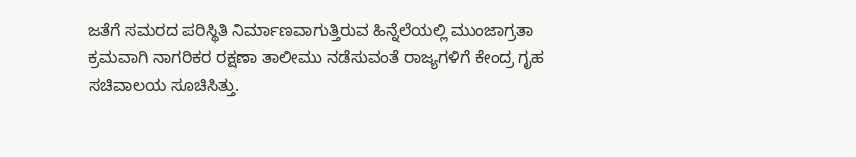ಜತೆಗೆ ಸಮರದ ಪರಿಸ್ಥಿತಿ ನಿರ್ಮಾಣವಾಗುತ್ತಿರುವ ಹಿನ್ನೆಲೆಯಲ್ಲಿ ಮುಂಜಾಗ್ರತಾ ಕ್ರಮವಾಗಿ ನಾಗರಿಕರ ರಕ್ಷಣಾ ತಾಲೀಮು ನಡೆಸುವಂತೆ ರಾಜ್ಯಗಳಿಗೆ ಕೇಂದ್ರ ಗೃಹ ಸಚಿವಾಲಯ ಸೂಚಿಸಿತ್ತು.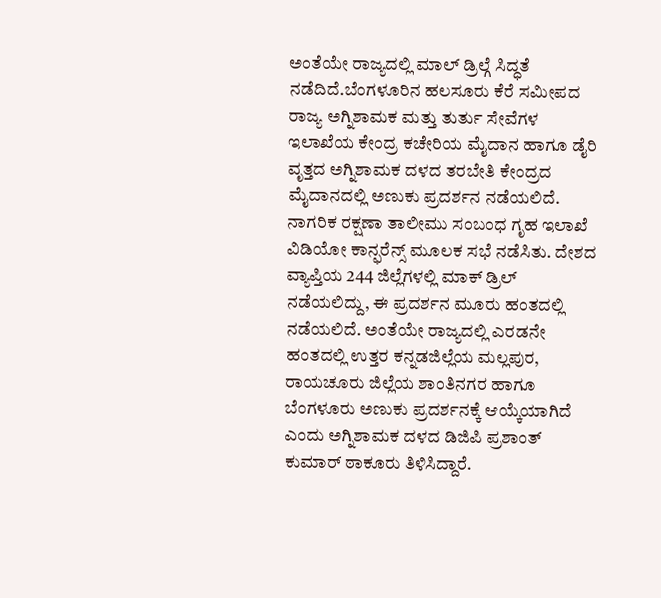ಅಂತೆಯೇ ರಾಜ್ಯದಲ್ಲಿ ಮಾಲ್ ಡ್ರಿಲ್ಗೆ ಸಿದ್ಧತೆ ನಡೆದಿದೆ.ಬೆಂಗಳೂರಿನ ಹಲಸೂರು ಕೆರೆ ಸಮೀಪದ ರಾಜ್ಯ ಅಗ್ನಿಶಾಮಕ ಮತ್ತು ತುರ್ತು ಸೇವೆಗಳ ಇಲಾಖೆಯ ಕೇಂದ್ರ ಕಚೇರಿಯ ಮೈದಾನ ಹಾಗೂ ಡೈರಿ ವೃತ್ತದ ಅಗ್ನಿಶಾಮಕ ದಳದ ತರಬೇತಿ ಕೇಂದ್ರದ ಮೈದಾನದಲ್ಲಿ ಅಣುಕು ಪ್ರದರ್ಶನ ನಡೆಯಲಿದೆ.
ನಾಗರಿಕ ರಕ್ಷಣಾ ತಾಲೀಮು ಸಂಬಂಧ ಗೃಹ ಇಲಾಖೆ ವಿಡಿಯೋ ಕಾನ್ಫರೆನ್ಸ್ ಮೂಲಕ ಸಭೆ ನಡೆಸಿತು. ದೇಶದ ವ್ಯಾಪ್ತಿಯ 244 ಜಿಲ್ಲೆಗಳಲ್ಲಿ ಮಾಕ್ ಡ್ರಿಲ್ ನಡೆಯಲಿದ್ದು, ಈ ಪ್ರದರ್ಶನ ಮೂರು ಹಂತದಲ್ಲಿ ನಡೆಯಲಿದೆ. ಅಂತೆಯೇ ರಾಜ್ಯದಲ್ಲಿ ಎರಡನೇ ಹಂತದಲ್ಲಿ ಉತ್ತರ ಕನ್ನಡಜಿಲ್ಲೆಯ ಮಲ್ಲಪುರ, ರಾಯಚೂರು ಜಿಲ್ಲೆಯ ಶಾಂತಿನಗರ ಹಾಗೂ ಬೆಂಗಳೂರು ಅಣುಕು ಪ್ರದರ್ಶನಕ್ಕೆ ಆಯ್ಕೆಯಾಗಿದೆ ಎಂದು ಅಗ್ನಿಶಾಮಕ ದಳದ ಡಿಜಿಪಿ ಪ್ರಶಾಂತ್ ಕುಮಾರ್ ಠಾಕೂರು ತಿಳಿಸಿದ್ದಾರೆ.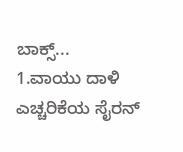ಬಾಕ್ಸ್...
1.ವಾಯು ದಾಳಿ ಎಚ್ಚರಿಕೆಯ ಸೈರನ್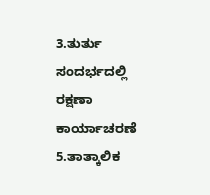3.ತುರ್ತು ಸಂದರ್ಭದಲ್ಲಿ ರಕ್ಷಣಾ ಕಾರ್ಯಾಚರಣೆ
5.ತಾತ್ಕಾಲಿಕ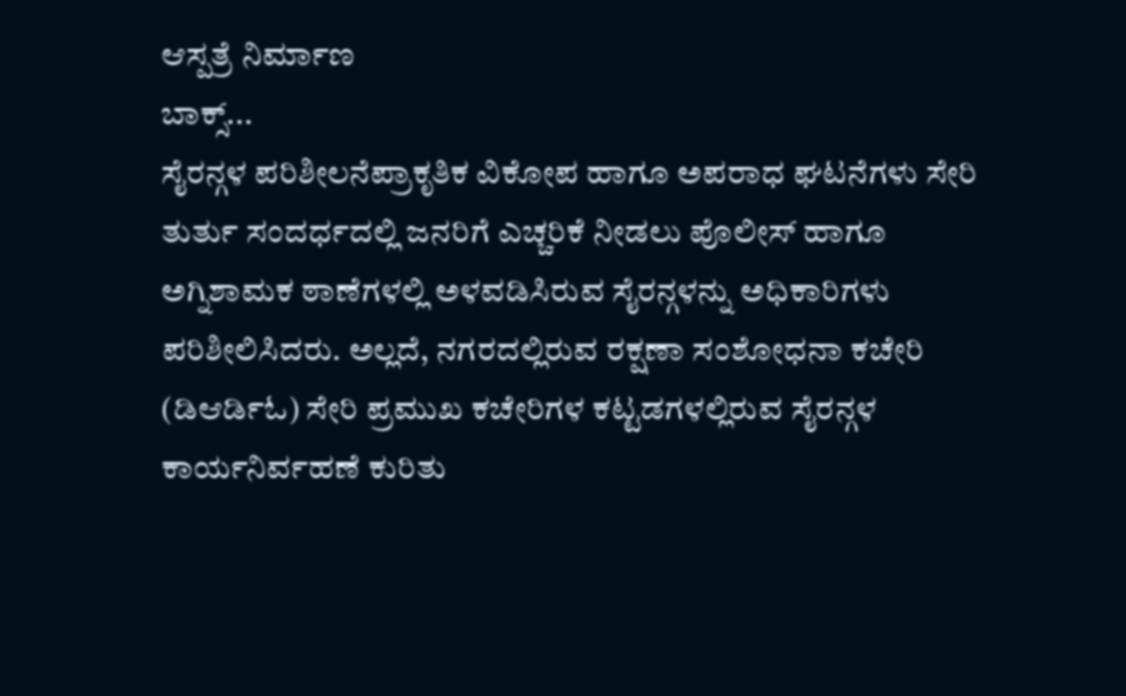ಆಸ್ಪತ್ರೆ ನಿರ್ಮಾಣ
ಬಾಕ್ಸ್...
ಸೈರನ್ಗಳ ಪರಿಶೀಲನೆಪ್ರಾಕೃತಿಕ ವಿಕೋಪ ಹಾಗೂ ಅಪರಾಧ ಘಟನೆಗಳು ಸೇರಿ ತುರ್ತು ಸಂದರ್ಧದಲ್ಲಿ ಜನರಿಗೆ ಎಚ್ಚರಿಕೆ ನೀಡಲು ಪೊಲೀಸ್ ಹಾಗೂ ಅಗ್ನಿಶಾಮಕ ಠಾಣೆಗಳಲ್ಲಿ ಅಳವಡಿಸಿರುವ ಸೈರನ್ಗಳನ್ನು ಅಧಿಕಾರಿಗಳು ಪರಿಶೀಲಿಸಿದರು. ಅಲ್ಲದೆ, ನಗರದಲ್ಲಿರುವ ರಕ್ಷಣಾ ಸಂಶೋಧನಾ ಕಚೇರಿ (ಡಿಆರ್ಡಿಓ) ಸೇರಿ ಪ್ರಮುಖ ಕಚೇರಿಗಳ ಕಟ್ಟಡಗಳಲ್ಲಿರುವ ಸೈರನ್ಗಳ ಕಾರ್ಯನಿರ್ವಹಣೆ ಕುರಿತು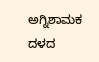ಅಗ್ನಿಶಾಮಕ ದಳದ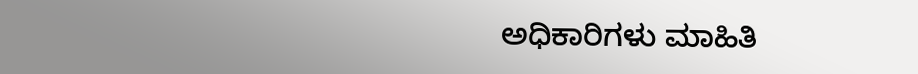ಅಧಿಕಾರಿಗಳು ಮಾಹಿತಿ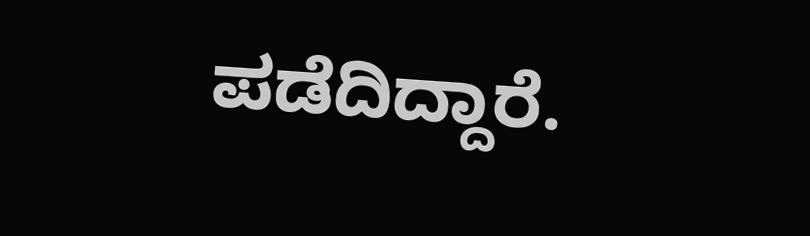ಪಡೆದಿದ್ದಾರೆ.